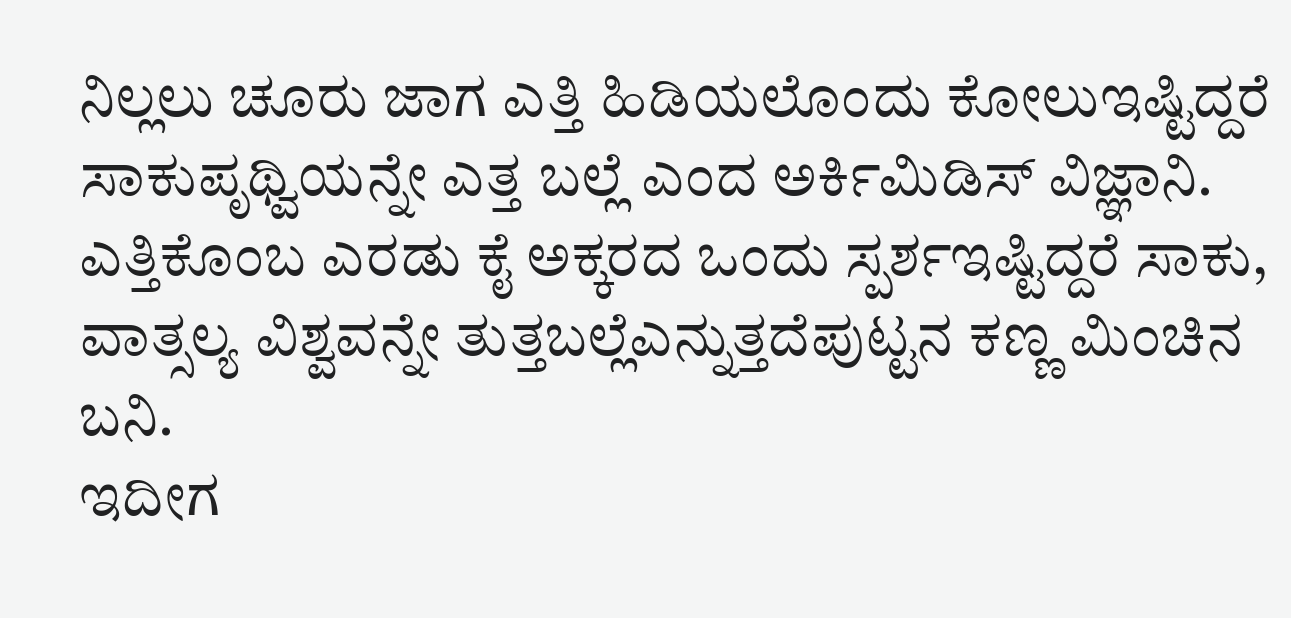ನಿಲ್ಲಲು ಚೂರು ಜಾಗ ಎತ್ತಿ ಹಿಡಿಯಲೊಂದು ಕೋಲುಇಷ್ಟಿದ್ದರೆ ಸಾಕುಪೃಥ್ವಿಯನ್ನೇ ಎತ್ತ ಬಲ್ಲೆ ಎಂದ ಅರ್ಕಿಮಿಡಿಸ್ ವಿಜ್ಞಾನಿ.
ಎತ್ತಿಕೊಂಬ ಎರಡು ಕೈ ಅಕ್ಕರದ ಒಂದು ಸ್ಪರ್ಶಇಷ್ಟಿದ್ದರೆ ಸಾಕು, ವಾತ್ಸಲ್ಯ ವಿಶ್ವವನ್ನೇ ತುತ್ತಬಲ್ಲೆಎನ್ನುತ್ತದೆಪುಟ್ಟನ ಕಣ್ಣ ಮಿಂಚಿನ ಬನಿ.
ಇದೀಗ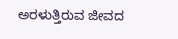ಅರಳುತ್ತಿರುವ ಜೀವದ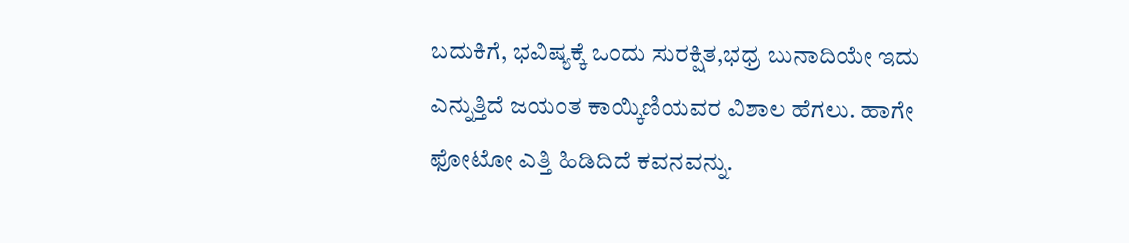ಬದುಕಿಗೆ, ಭವಿಷ್ಯಕ್ಕೆ ಒಂದು ಸುರಕ್ಷಿತ,ಭಧ್ರ ಬುನಾದಿಯೇ ಇದು ಎನ್ನುತ್ತಿದೆ ಜಯಂತ ಕಾಯ್ಕಿಣಿಯವರ ವಿಶಾಲ ಹೆಗಲು. ಹಾಗೇ ಫೋಟೋ ಎತ್ತಿ ಹಿಡಿದಿದೆ ಕವನವನ್ನು.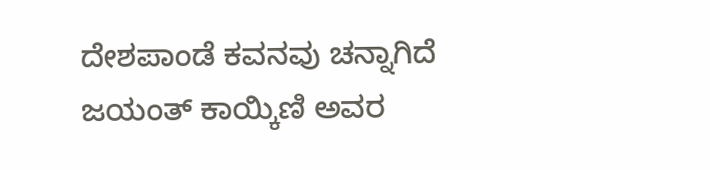ದೇಶಪಾಂಡೆ ಕವನವು ಚನ್ನಾಗಿದೆ ಜಯಂತ್ ಕಾಯ್ಕಿಣಿ ಅವರ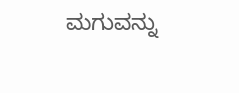ಮಗುವನ್ನು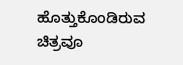ಹೊತ್ತುಕೊಂಡಿರುವ ಚಿತ್ರವೂ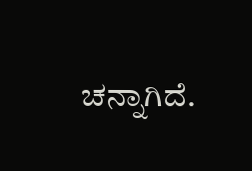ಚನ್ನಾಗಿದೆ.